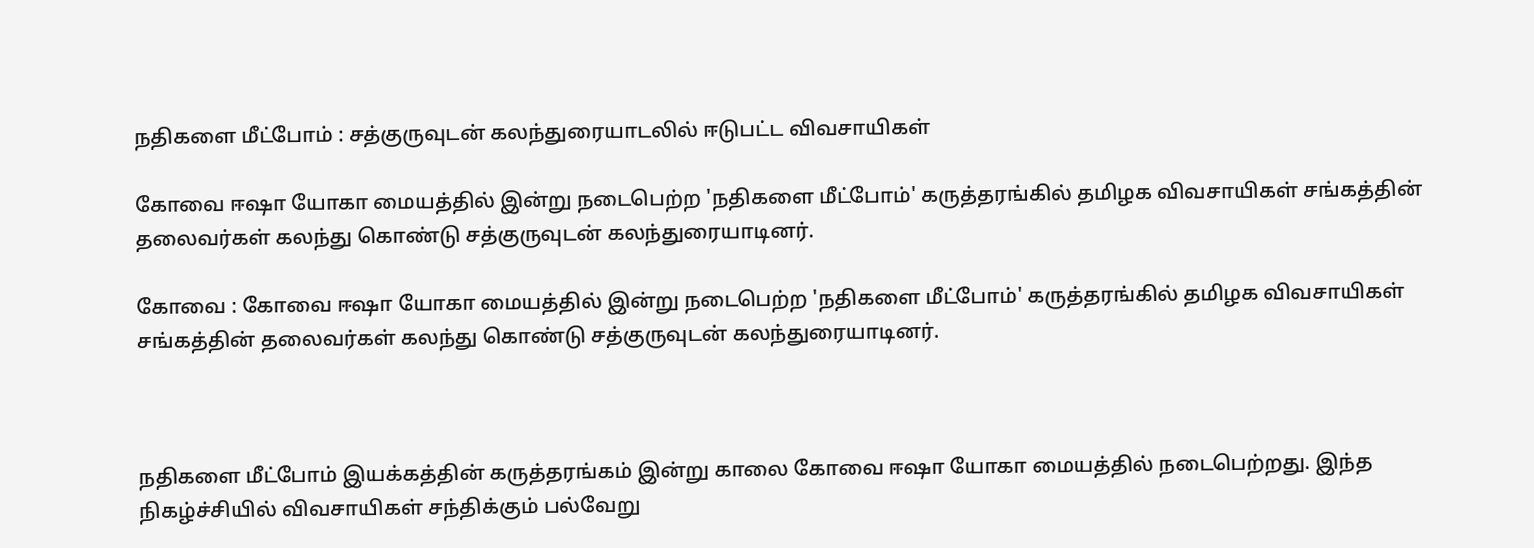நதிகளை மீட்போம் : சத்குருவுடன் கலந்துரையாடலில் ஈடுபட்ட விவசாயிகள்

கோவை ஈஷா யோகா மையத்தில் இன்று நடைபெற்ற 'நதிகளை மீட்போம்' கருத்தரங்கில் தமிழக விவசாயிகள் சங்கத்தின் தலைவர்கள் கலந்து கொண்டு சத்குருவுடன் கலந்துரையாடினர்.

கோவை : கோவை ஈஷா யோகா மையத்தில் இன்று நடைபெற்ற 'நதிகளை மீட்போம்' கருத்தரங்கில் தமிழக விவசாயிகள் சங்கத்தின் தலைவர்கள் கலந்து கொண்டு சத்குருவுடன் கலந்துரையாடினர்.



நதிகளை மீட்போம் இயக்கத்தின் கருத்தரங்கம் இன்று காலை கோவை ஈஷா யோகா மையத்தில் நடைபெற்றது. இந்த நிகழ்ச்சியில் விவசாயிகள் சந்திக்கும் பல்வேறு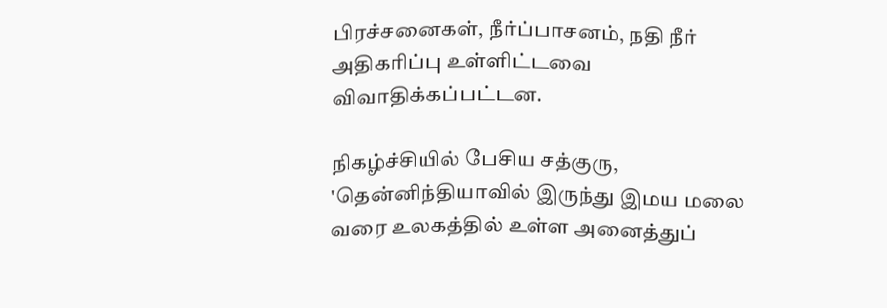பிரச்சனைகள், நீர்ப்பாசனம், நதி நீர் அதிகரிப்பு உள்ளிட்டவை விவாதிக்கப்பட்டன.

நிகழ்ச்சியில் பேசிய சத்குரு, 'தென்னிந்தியாவில் இருந்து இமய மலை வரை உலகத்தில் உள்ள அனைத்துப்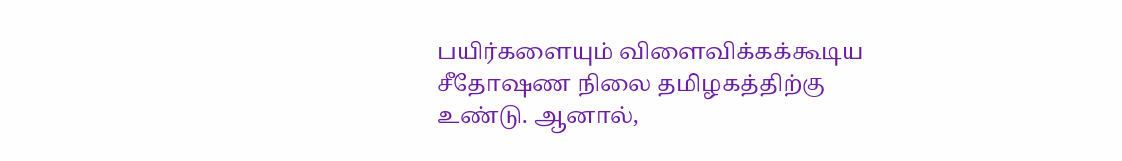பயிர்களையும் விளைவிக்கக்கூடிய சீதோஷண நிலை தமிழகத்திற்கு உண்டு. ஆனால்,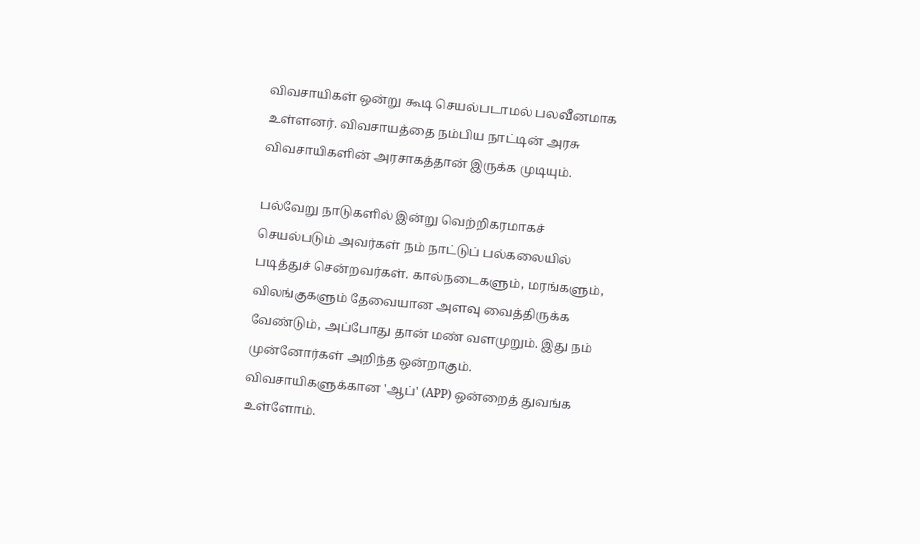விவசாயிகள் ஒன்று கூடி செயல்படாமல் பலவீனமாக உள்ளனர். விவசாயத்தை நம்பிய நாட்டின் அரசு விவசாயிகளின் அரசாகத்தான் இருக்க முடியும்.

பல்வேறு நாடுகளில் இன்று வெற்றிகரமாகச் செயல்படும் அவர்கள் நம் நாட்டுப் பல்கலையில் படித்துச் சென்றவர்கள். கால்நடைகளும், மரங்களும், விலங்குகளும் தேவையான அளவு வைத்திருக்க வேண்டும், அப்போது தான் மண் வளமுறும். இது நம் முன்னோர்கள் அறிந்த ஒன்றாகும். விவசாயிகளுக்கான 'ஆப்' (APP) ஒன்றைத் துவங்க உள்ளோம்.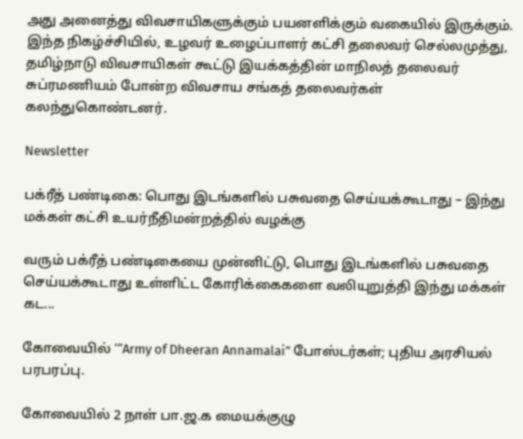அது அனைத்து விவசாயிகளுக்கும் பயனளிக்கும் வகையில் இருக்கும். இந்த நிகழ்ச்சியில், உழவர் உழைப்பாளர் கட்சி தலைவர் செல்லமுத்து, தமிழ்நாடு விவசாயிகள் கூட்டு இயக்கத்தின் மாநிலத் தலைவர் சுப்ரமணியம் போன்ற விவசாய சங்கத் தலைவர்கள் கலந்துகொண்டனர்.

Newsletter

பக்ரீத் பண்டிகை: பொது இடங்களில் பசுவதை செய்யக்கூடாது – இந்து மக்கள் கட்சி உயர்நீதிமன்றத்தில் வழக்கு

வரும் பக்ரீத் பண்டிகையை முன்னிட்டு, பொது இடங்களில் பசுவதை செய்யக்கூடாது உள்ளிட்ட கோரிக்கைகளை வலியுறுத்தி இந்து மக்கள் கட...

கோவையில் ‘“Army of Dheeran Annamalai” போஸ்டர்கள்; புதிய அரசியல் பரபரப்பு.

கோவையில் 2 நாள் பா.ஜ.க மையக்குழு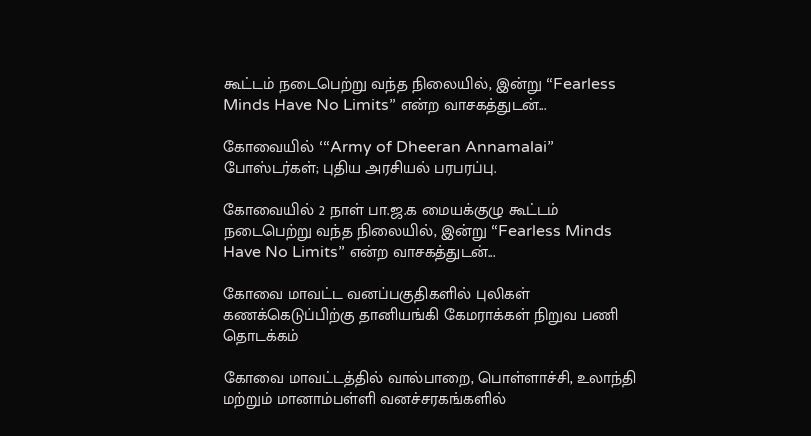கூட்டம் நடைபெற்று வந்த நிலையில், இன்று “Fearless Minds Have No Limits” என்ற வாசகத்துடன்...

கோவையில் ‘“Army of Dheeran Annamalai” போஸ்டர்கள்; புதிய அரசியல் பரபரப்பு.

கோவையில் 2 நாள் பா.ஜ.க மையக்குழு கூட்டம் நடைபெற்று வந்த நிலையில், இன்று “Fearless Minds Have No Limits” என்ற வாசகத்துடன்...

கோவை மாவட்ட வனப்பகுதிகளில் புலிகள் கணக்கெடுப்பிற்கு தானியங்கி கேமராக்கள் நிறுவ பணி தொடக்கம்

கோவை மாவட்டத்தில் வால்பாறை, பொள்ளாச்சி, உலாந்தி மற்றும் மானாம்பள்ளி வனச்சரகங்களில்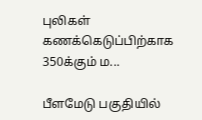புலிகள் கணக்கெடுப்பிற்காக 350க்கும் ம...

பீளமேடு பகுதியில்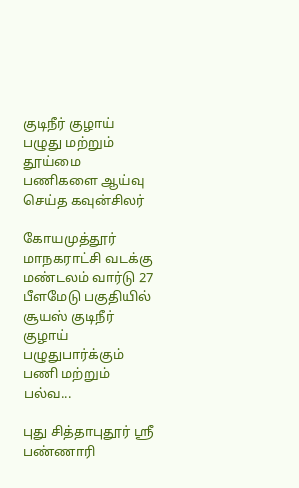குடிநீர் குழாய் பழுது மற்றும் தூய்மை பணிகளை ஆய்வு செய்த கவுன்சிலர்

கோயமுத்தூர் மாநகராட்சி வடக்கு மண்டலம் வார்டு 27 பீளமேடு பகுதியில் சூயஸ் குடிநீர் குழாய் பழுதுபார்க்கும் பணி மற்றும் பல்வ...

புது சித்தாபுதூர் ஸ்ரீ பண்ணாரி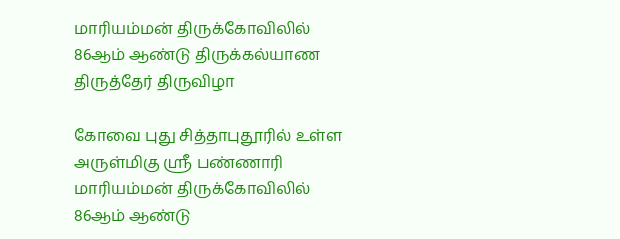மாரியம்மன் திருக்கோவிலில் 86ஆம் ஆண்டு திருக்கல்யாண திருத்தேர் திருவிழா

கோவை புது சித்தாபுதூரில் உள்ள அருள்மிகு ஸ்ரீ பண்ணாரி மாரியம்மன் திருக்கோவிலில் 86ஆம் ஆண்டு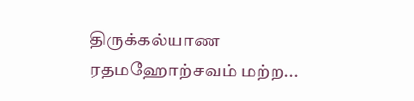திருக்கல்யாண ரதமஹோற்சவம் மற்ற...